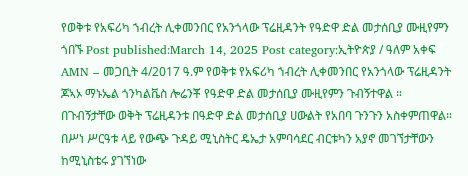የወቅቱ የአፍሪካ ኀብረት ሊቀመንበር የአንጎላው ፕሬዚዳንት የዓድዋ ድል መታሰቢያ ሙዚየምን ጎበኙ Post published:March 14, 2025 Post category:ኢትዮጵያ / ዓለም አቀፍ AMN – መጋቢት 4/2017 ዓ.ም የወቅቱ የአፍሪካ ኀብረት ሊቀመንበር የአንጎላው ፕሬዚዳንት ጆኣኦ ማኑኤል ጎንካልቬስ ሎሬንቾ የዓድዋ ድል መታሰቢያ ሙዚየምን ጉብኝተዋል ። በጉብኝታቸው ወቅት ፕሬዚዳንቱ በዓድዋ ድል መታሰቢያ ሀውልት የአበባ ጉንጉን አስቀምጠዋል። በሥነ ሥርዓቱ ላይ የውጭ ጉዳይ ሚኒስትር ዴኤታ አምባሳደር ብርቱካን አያኖ መገኘታቸውን ከሚኒስቴሩ ያገኘነው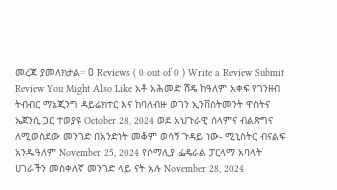መረጃ ያመለክታል። 0 Reviews ( 0 out of 0 ) Write a Review Submit Review You Might Also Like አቶ አሕመድ ሽዴ ከዓለም አቀፍ የገንዘብ ትብብር ማኔጂንግ ዳይሬክተር እና ከባለብዙ ወገን ኢንቨስትመንት ዋስትና ኤጀንሲ ጋር ተወያዩ October 28, 2024 ወደ አህጉራዊ ሰላምና ብልጽግና ለሚወስደው መንገድ በአንድነት መቆም ወሳኝ ጉዳይ ነው- ሚኒስትር ብናልፍ አንዱዓለም November 25, 2024 የሶማሊያ ፌዴራል ፓርላማ አባላት ሀገራችን መስቀለኛ መንገድ ላይ ናት አሉ November 28, 2024